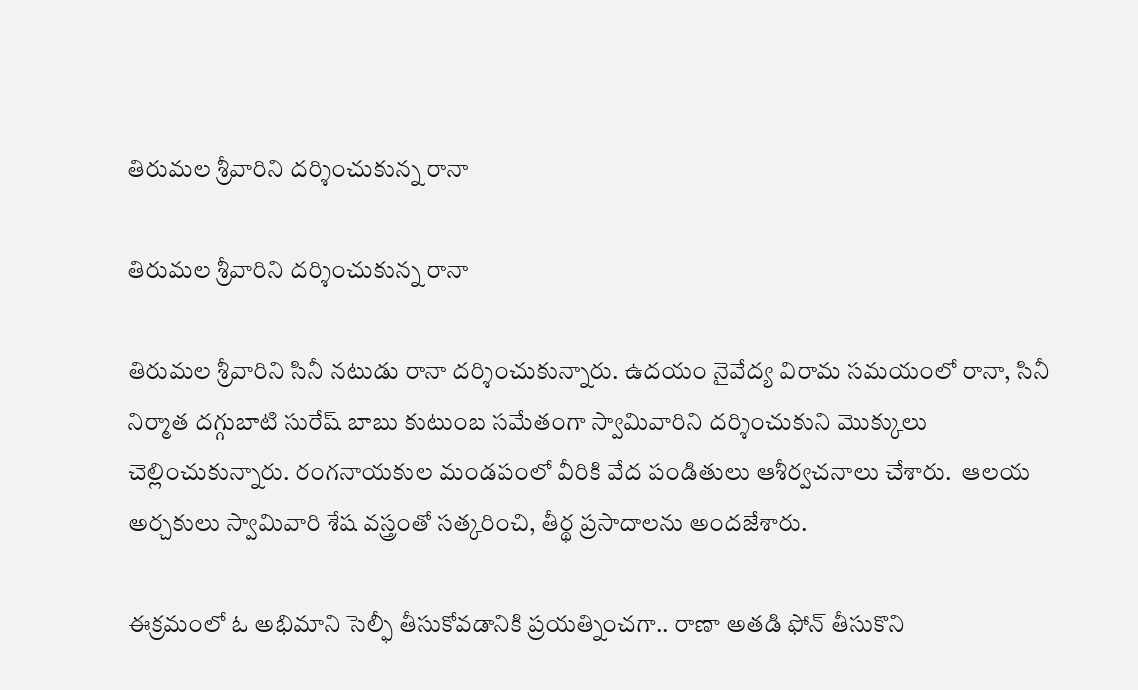తిరుమల శ్రీవారిని దర్శించుకున్న రానా

తిరుమల శ్రీవారిని దర్శించుకున్న రానా

తిరుమల శ్రీవారిని సినీ నటుడు రానా దర్శించుకున్నారు. ఉదయం నైవేద్య విరామ సమయంలో రానా, సినీ నిర్మాత దగ్గుబాటి సురేష్ బాబు కుటుంబ సమేతంగా స్వామివారిని దర్శించుకుని మొక్కులు చెల్లించుకున్నారు. రంగనాయకుల మండపంలో వీరికి వేద పండితులు ఆశీర్వచనాలు చేశారు.  ఆలయ అర్చకులు స్వామివారి శేష వస్త్రంతో సత్కరించి, తీర్థ ప్రసాదాలను అందజేశారు.

ఈక్రమంలో ఓ అభిమాని సెల్ఫీ తీసుకోవడానికి ప్రయత్నించగా.. రాణా అతడి ఫోన్ తీసుకొని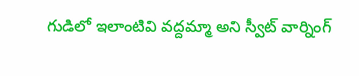గుడిలో ఇలాంటివి వద్దమ్మా అని స్వీట్ వార్నింగ్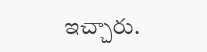ఇచ్చారు.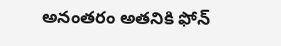అనంతరం అతనికి ఫోన్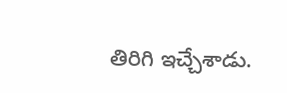తిరిగి ఇచ్చేశాడు.